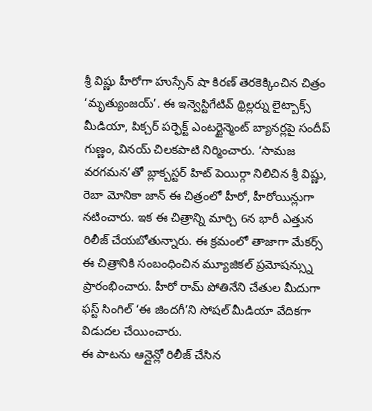శ్రీ విష్ణు హీరోగా హుస్సేన్ షా కిరణ్ తెరకెక్కించిన చిత్రం ‘మృత్యుంజయ్’. ఈ ఇన్వెస్టిగేటివ్ థ్రిల్లర్ను లైట్బాక్స్ మీడియా, పిక్చర్ పర్ఫెక్ట్ ఎంటర్టైన్మెంట్ బ్యానర్లపై సందీప్ గుణ్ణం, వినయ్ చిలకపాటి నిర్మించారు. ‘సామజ వరగమన’తో బ్లాక్బస్టర్ హిట్ పెయిర్గా నిలిచిన శ్రీ విష్ణు, రెబా మోనికా జాన్ ఈ చిత్రంలో హీరో, హీరోయిన్లుగా నటించారు. ఇక ఈ చిత్రాన్ని మార్చి 6న భారీ ఎత్తున రిలీజ్ చేయబోతున్నారు. ఈ క్రమంలో తాజాగా మేకర్స్ ఈ చిత్రానికి సంబంధించిన మ్యూజికల్ ప్రమోషన్స్ను ప్రారంభించారు. హీరో రామ్ పోతినేని చేతుల మీదుగా ఫస్ట్ సింగిల్ ‘ఈ జిందగీ’ని సోషల్ మీడియా వేదికగా విడుదల చేయించారు.
ఈ పాటను ఆన్లైన్లో రిలీజ్ చేసిన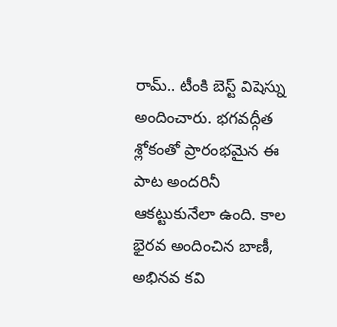రామ్.. టీంకి బెస్ట్ విషెస్ను అందించారు. భగవద్గీత శ్లోకంతో ప్రారంభమైన ఈ పాట అందరినీ ఆకట్టుకునేలా ఉంది. కాల భైరవ అందించిన బాణీ, అభినవ కవి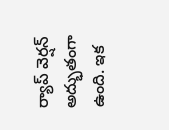ర్యాప్ వెర్షన్ అద్భుతంగా ఉంది. ఇక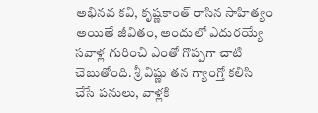అభినవ కవి, కృష్ణకాంత్ రాసిన సాహిత్యం అయితే జీవితం, అందులో ఎదురయ్యే సవాళ్ల గురించి ఎంతో గొప్పగా చాటి చెబుతోంది. శ్రీ విష్ణు తన గ్యాంగ్తో కలిసి చేసే పనులు, వాళ్లకి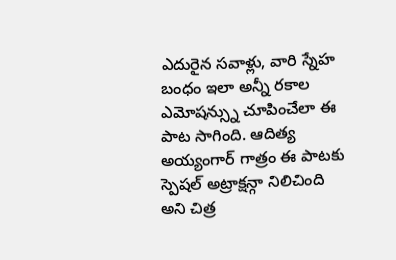ఎదురైన సవాళ్లు, వారి స్నేహ బంధం ఇలా అన్నీ రకాల ఎమోషన్స్ను చూపించేలా ఈ పాట సాగింది. ఆదిత్య అయ్యంగార్ గాత్రం ఈ పాటకు స్పెషల్ అట్రాక్షన్గా నిలిచింది అని చిత్ర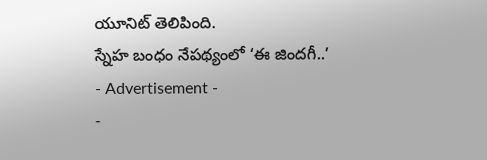యూనిట్ తెలిపింది.
స్నేహ బంధం నేపథ్యంలో ‘ఈ జిందగీ..’
- Advertisement -
-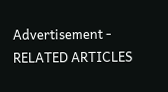Advertisement -
RELATED ARTICLES